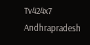Tv424x7
Andhrapradesh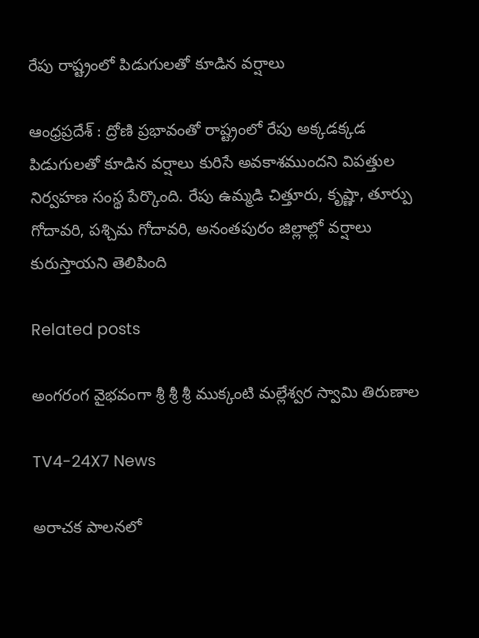రేపు రాష్ట్రంలో పిడుగులతో కూడిన వర్షాలు

ఆంధ్రప్రదేశ్ : ద్రోణి ప్రభావంతో రాష్ట్రంలో రేపు అక్కడక్కడ పిడుగులతో కూడిన వర్షాలు కురిసే అవకాశముందని విపత్తుల నిర్వహణ సంస్థ పేర్కొంది. రేపు ఉమ్మడి చిత్తూరు, కృష్ణా, తూర్పు గోదావరి, పశ్చిమ గోదావరి, అనంతపురం జిల్లాల్లో వర్షాలు కురుస్తాయని తెలిపింది

Related posts

అంగరంగ వైభవంగా శ్రీ శ్రీ శ్రీ ముక్కంటి మల్లేశ్వర స్వామి తిరుణాల

TV4-24X7 News

అరాచక పాలనలో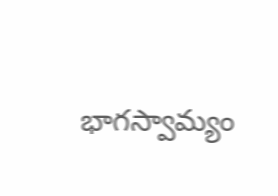భాగస్వామ్యం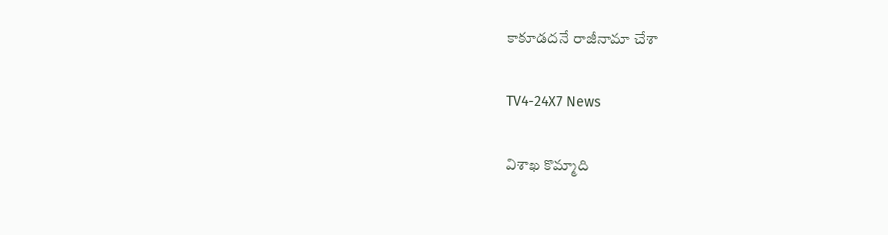కాకూడదనే రాజీనామా చేశా

TV4-24X7 News

విశాఖ కొమ్మాది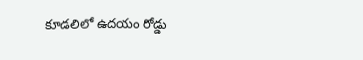కూడలిలో ఉదయం రోడ్డు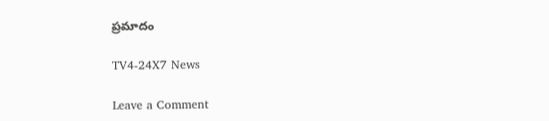ప్రమాదం

TV4-24X7 News

Leave a Comment